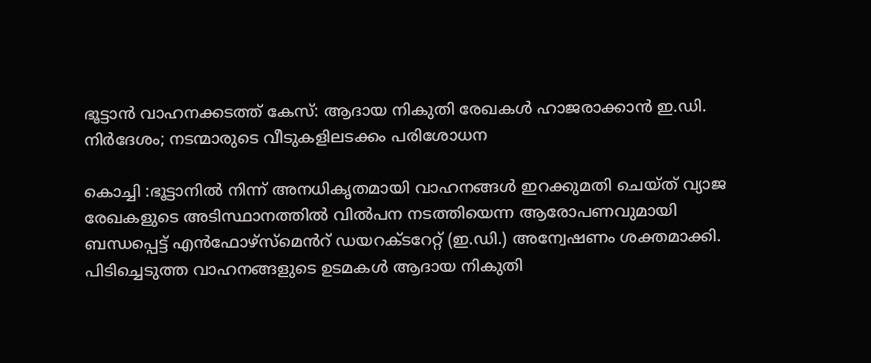ഭൂട്ടാൻ വാഹനക്കടത്ത് കേസ്: ആദായ നികുതി രേഖകൾ ഹാജരാക്കാൻ ഇ.ഡി. നിർദേശം; നടന്മാരുടെ വീടുകളിലടക്കം പരിശോധന

കൊച്ചി :ഭൂട്ടാനിൽ നിന്ന് അനധികൃതമായി വാഹനങ്ങൾ ഇറക്കുമതി ചെയ്ത് വ്യാജ രേഖകളുടെ അടിസ്ഥാനത്തിൽ വിൽപന നടത്തിയെന്ന ആരോപണവുമായി ബന്ധപ്പെട്ട് എൻഫോഴ്സ്മെൻറ് ഡയറക്ടറേറ്റ് (ഇ.ഡി.) അന്വേഷണം ശക്തമാക്കി. പിടിച്ചെടുത്ത വാഹനങ്ങളുടെ ഉടമകൾ ആദായ നികുതി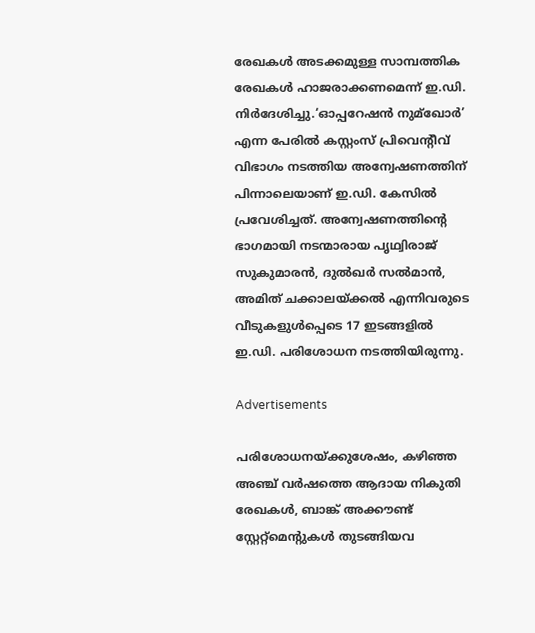രേഖകൾ അടക്കമുള്ള സാമ്പത്തിക രേഖകൾ ഹാജരാക്കണമെന്ന് ഇ.ഡി. നിർദേശിച്ചു.‘ഓപ്പറേഷൻ നുമ്ഖോർ’ എന്ന പേരിൽ കസ്റ്റംസ് പ്രിവെന്റീവ് വിഭാഗം നടത്തിയ അന്വേഷണത്തിന് പിന്നാലെയാണ് ഇ.ഡി. കേസിൽ പ്രവേശിച്ചത്. അന്വേഷണത്തിന്റെ ഭാഗമായി നടന്മാരായ പൃഥ്വിരാജ് സുകുമാരൻ, ദുൽഖർ സൽമാൻ, അമിത് ചക്കാലയ്ക്കൽ എന്നിവരുടെ വീടുകളുള്‍പ്പെടെ 17 ഇടങ്ങളിൽ ഇ.ഡി. പരിശോധന നടത്തിയിരുന്നു.

Advertisements

പരിശോധനയ്ക്കുശേഷം, കഴിഞ്ഞ അഞ്ച് വർഷത്തെ ആദായ നികുതി രേഖകൾ, ബാങ്ക് അക്കൗണ്ട് സ്റ്റേറ്റ്‌മെന്റുകൾ തുടങ്ങിയവ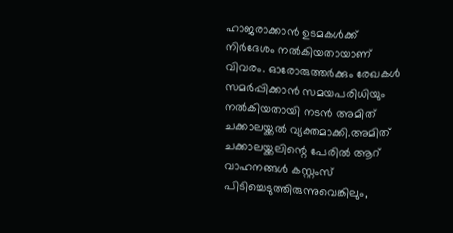ഹാജരാക്കാൻ ഉടമകൾക്ക് നിർദേശം നൽകിയതായാണ് വിവരം. ഓരോരുത്തർക്കും രേഖകൾ സമർപ്പിക്കാൻ സമയപരിധിയും നൽകിയതായി നടൻ അമിത് ചക്കാലയ്ക്കൽ വ്യക്തമാക്കി.അമിത് ചക്കാലയ്ക്കലിന്റെ പേരിൽ ആറ് വാഹനങ്ങൾ കസ്റ്റംസ് പിടിച്ചെടുത്തിരുന്നുവെങ്കിലും,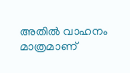അതിൽ വാഹനം മാത്രമാണ്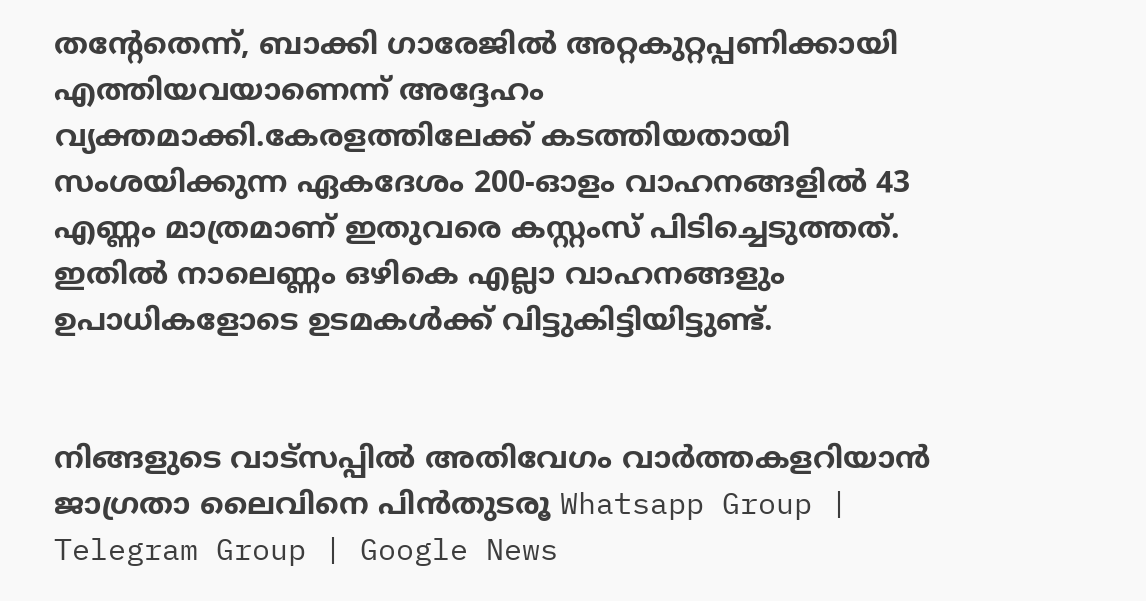തന്റേതെന്ന്, ബാക്കി ഗാരേജിൽ അറ്റകുറ്റപ്പണിക്കായി എത്തിയവയാണെന്ന് അദ്ദേഹം വ്യക്തമാക്കി.കേരളത്തിലേക്ക് കടത്തിയതായി സംശയിക്കുന്ന ഏകദേശം 200-ഓളം വാഹനങ്ങളിൽ 43 എണ്ണം മാത്രമാണ് ഇതുവരെ കസ്റ്റംസ് പിടിച്ചെടുത്തത്. ഇതിൽ നാലെണ്ണം ഒഴികെ എല്ലാ വാഹനങ്ങളും ഉപാധികളോടെ ഉടമകൾക്ക് വിട്ടുകിട്ടിയിട്ടുണ്ട്.


നിങ്ങളുടെ വാട്സപ്പിൽ അതിവേഗം വാർത്തകളറിയാൻ ജാഗ്രതാ ലൈവിനെ പിൻതുടരൂ Whatsapp Group | Telegram Group | Google News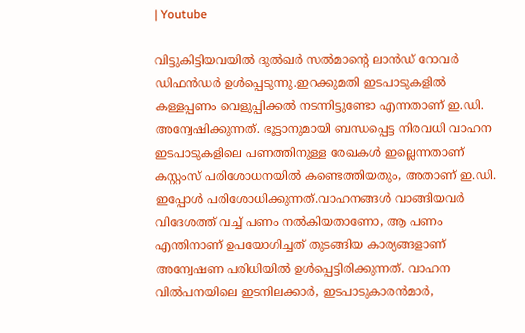| Youtube

വിട്ടുകിട്ടിയവയിൽ ദുൽഖർ സൽമാന്റെ ലാൻഡ് റോവർ ഡിഫൻഡർ ഉൾപ്പെടുന്നു.ഇറക്കുമതി ഇടപാടുകളിൽ കള്ളപ്പണം വെളുപ്പിക്കൽ നടന്നിട്ടുണ്ടോ എന്നതാണ് ഇ.ഡി. അന്വേഷിക്കുന്നത്. ഭൂട്ടാനുമായി ബന്ധപ്പെട്ട നിരവധി വാഹന ഇടപാടുകളിലെ പണത്തിനുള്ള രേഖകൾ ഇല്ലെന്നതാണ് കസ്റ്റംസ് പരിശോധനയിൽ കണ്ടെത്തിയതും, അതാണ് ഇ.ഡി. ഇപ്പോൾ പരിശോധിക്കുന്നത്.വാഹനങ്ങൾ വാങ്ങിയവർ വിദേശത്ത് വച്ച് പണം നൽകിയതാണോ, ആ പണം എന്തിനാണ് ഉപയോഗിച്ചത് തുടങ്ങിയ കാര്യങ്ങളാണ് അന്വേഷണ പരിധിയിൽ ഉൾപ്പെട്ടിരിക്കുന്നത്. വാഹന വിൽപനയിലെ ഇടനിലക്കാർ, ഇടപാടുകാരൻമാർ,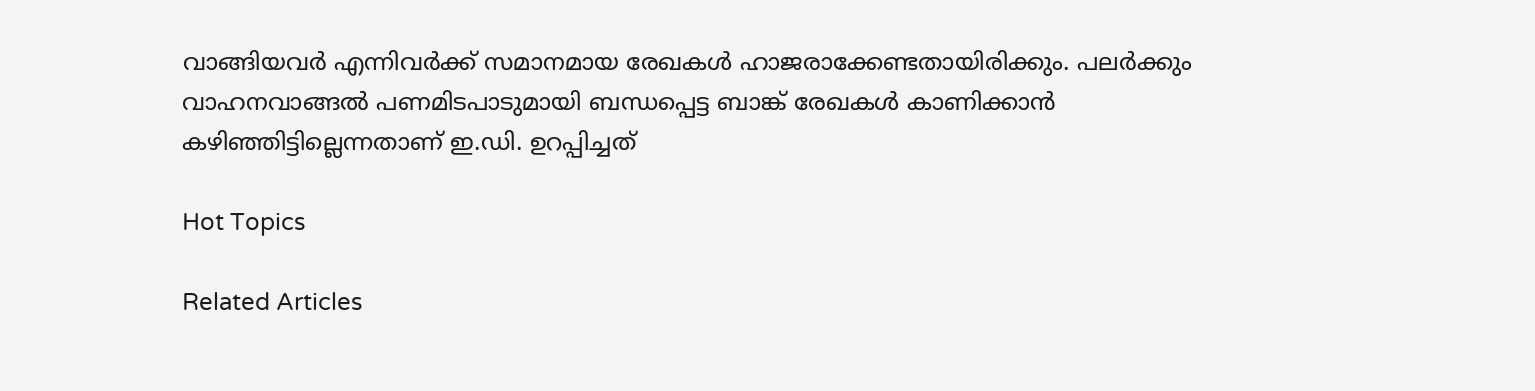വാങ്ങിയവർ എന്നിവർക്ക് സമാനമായ രേഖകൾ ഹാജരാക്കേണ്ടതായിരിക്കും. പലർക്കും വാഹനവാങ്ങൽ പണമിടപാടുമായി ബന്ധപ്പെട്ട ബാങ്ക് രേഖകൾ കാണിക്കാൻ കഴിഞ്ഞിട്ടില്ലെന്നതാണ് ഇ.ഡി. ഉറപ്പിച്ചത്

Hot Topics

Related Articles